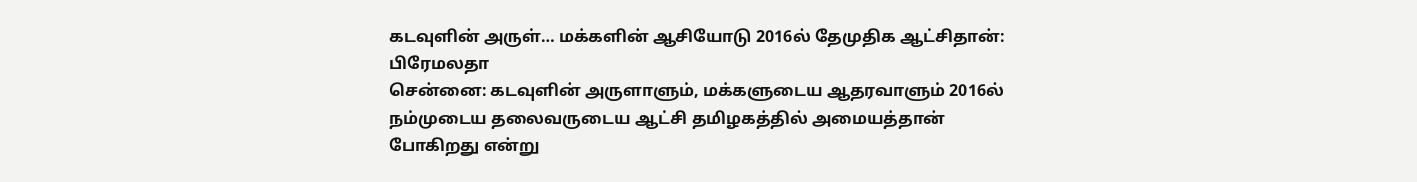கடவுளின் அருள்… மக்களின் ஆசியோடு 2016ல் தேமுதிக ஆட்சிதான்: பிரேமலதா
சென்னை: கடவுளின் அருளாளும், மக்களுடைய ஆதரவாளும் 2016ல் நம்முடைய தலைவருடைய ஆட்சி தமிழகத்தில் அமையத்தான் போகிறது என்று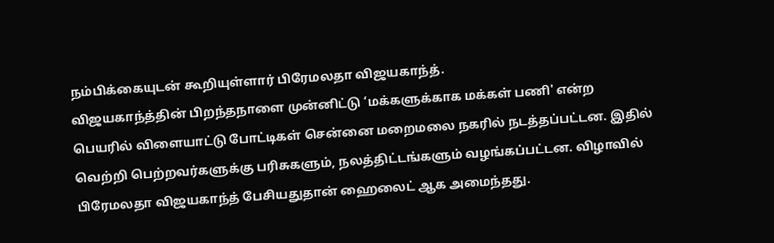நம்பிக்கையுடன் கூறியுள்ளார் பிரேமலதா விஜயகாந்த்.
விஜயகாந்த்தின் பிறந்தநாளை முன்னிட்டு ‘மக்களுக்காக மக்கள் பணி' என்ற பெயரில் விளையாட்டு போட்டிகள் சென்னை மறைமலை நகரில் நடத்தப்பட்டன. இதில் வெற்றி பெற்றவர்களுக்கு பரிசுகளும், நலத்திட்டங்களும் வழங்கப்பட்டன. விழாவில் பிரேமலதா விஜயகாந்த் பேசியதுதான் ஹைலைட் ஆக அமைந்தது.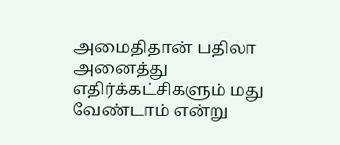அமைதிதான் பதிலா
அனைத்து எதிர்க்கட்சிகளும் மது வேண்டாம் என்று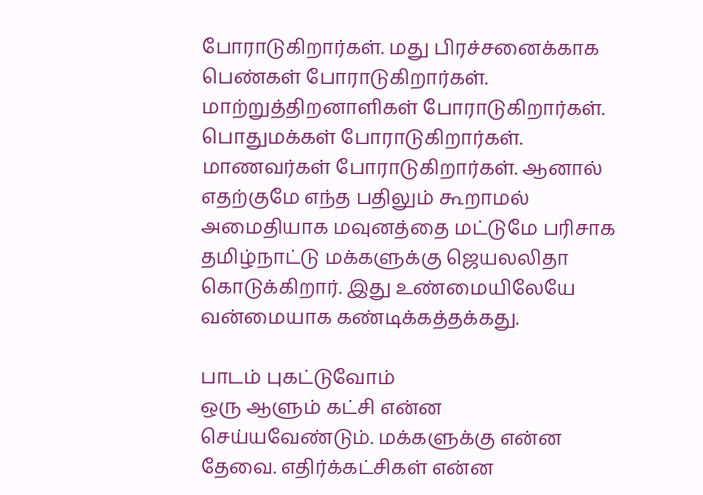போராடுகிறார்கள். மது பிரச்சனைக்காக பெண்கள் போராடுகிறார்கள். மாற்றுத்திறனாளிகள் போராடுகிறார்கள். பொதுமக்கள் போராடுகிறார்கள். மாணவர்கள் போராடுகிறார்கள். ஆனால் எதற்குமே எந்த பதிலும் கூறாமல் அமைதியாக மவுனத்தை மட்டுமே பரிசாக தமிழ்நாட்டு மக்களுக்கு ஜெயலலிதா கொடுக்கிறார். இது உண்மையிலேயே வன்மையாக கண்டிக்கத்தக்கது.

பாடம் புகட்டுவோம்
ஒரு ஆளும் கட்சி என்ன செய்யவேண்டும். மக்களுக்கு என்ன தேவை. எதிர்க்கட்சிகள் என்ன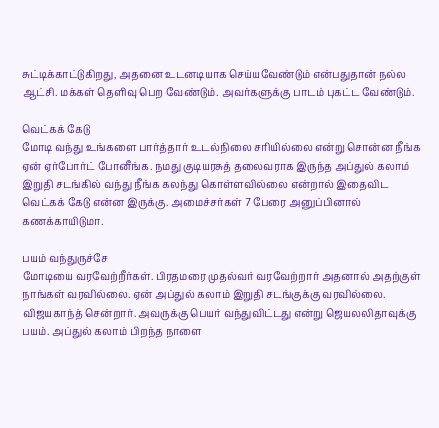சுட்டிக்காட்டுகிறது, அதனை உடனடியாக செய்யவேண்டும் என்பதுதான் நல்ல ஆட்சி. மக்கள் தெளிவு பெற வேண்டும். அவர்களுக்கு பாடம் புகட்ட வேண்டும்.

வெட்கக் கேடு
மோடி வந்து உங்களை பார்த்தார் உடல்நிலை சரியில்லை என்று சொன்ன நீங்க ஏன் ஏர்போர்ட் போனீங்க. நமது குடியரசுத் தலைவராக இருந்த அப்துல் கலாம் இறுதி சடங்கில் வந்து நீங்க கலந்து கொள்ளவில்லை என்றால் இதைவிட வெட்கக் கேடு என்ன இருக்கு. அமைச்சர்கள் 7 பேரை அனுப்பினால் கணக்காயிடுமா.

பயம் வந்துருச்சே
மோடியை வரவேற்றீர்கள். பிரதமரை முதல்வர் வரவேற்றார் அதனால் அதற்குள் நாங்கள் வரவில்லை. ஏன் அப்துல் கலாம் இறுதி சடங்குக்கு வரவில்லை. விஜயகாந்த் சென்றார். அவருக்கு பெயர் வந்துவிட்டது என்று ஜெயலலிதாவுக்கு பயம். அப்துல் கலாம் பிறந்த நாளை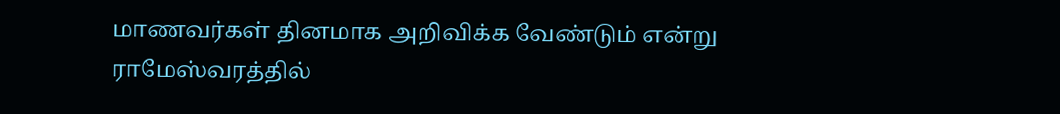மாணவர்கள் தினமாக அறிவிக்க வேண்டும் என்று ராமேஸ்வரத்தில்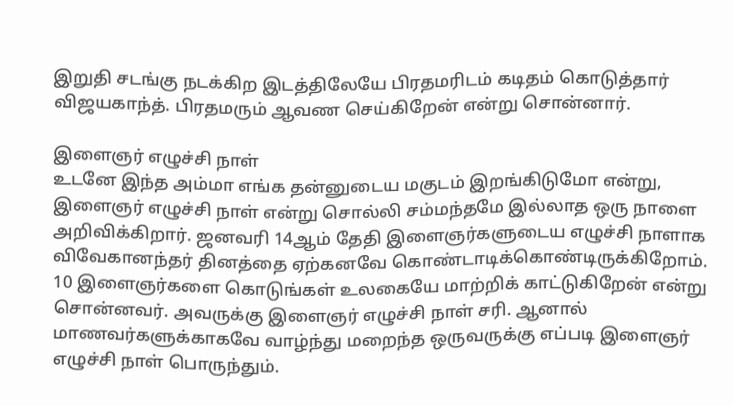இறுதி சடங்கு நடக்கிற இடத்திலேயே பிரதமரிடம் கடிதம் கொடுத்தார் விஜயகாந்த். பிரதமரும் ஆவண செய்கிறேன் என்று சொன்னார்.

இளைஞர் எழுச்சி நாள்
உடனே இந்த அம்மா எங்க தன்னுடைய மகுடம் இறங்கிடுமோ என்று, இளைஞர் எழுச்சி நாள் என்று சொல்லி சம்மந்தமே இல்லாத ஒரு நாளை அறிவிக்கிறார். ஜனவரி 14ஆம் தேதி இளைஞர்களுடைய எழுச்சி நாளாக விவேகானந்தர் தினத்தை ஏற்கனவே கொண்டாடிக்கொண்டிருக்கிறோம். 10 இளைஞர்களை கொடுங்கள் உலகையே மாற்றிக் காட்டுகிறேன் என்று சொன்னவர். அவருக்கு இளைஞர் எழுச்சி நாள் சரி. ஆனால் மாணவர்களுக்காகவே வாழ்ந்து மறைந்த ஒருவருக்கு எப்படி இளைஞர் எழுச்சி நாள் பொருந்தும்.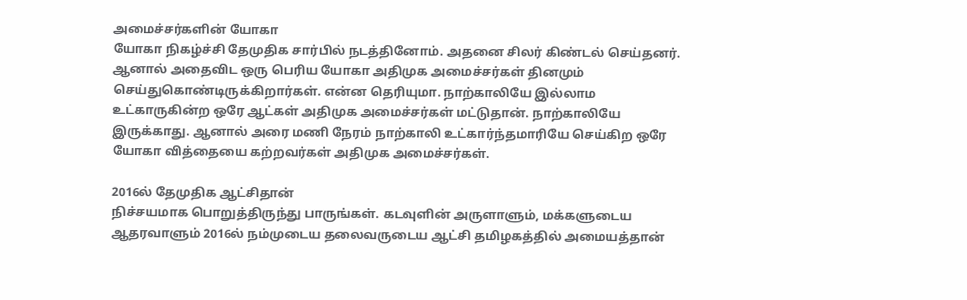அமைச்சர்களின் யோகா
யோகா நிகழ்ச்சி தேமுதிக சார்பில் நடத்தினோம். அதனை சிலர் கிண்டல் செய்தனர். ஆனால் அதைவிட ஒரு பெரிய யோகா அதிமுக அமைச்சர்கள் தினமும் செய்துகொண்டிருக்கிறார்கள். என்ன தெரியுமா. நாற்காலியே இல்லாம உட்காருகின்ற ஒரே ஆட்கள் அதிமுக அமைச்சர்கள் மட்டுதான். நாற்காலியே இருக்காது. ஆனால் அரை மணி நேரம் நாற்காலி உட்கார்ந்தமாரியே செய்கிற ஒரே யோகா வித்தையை கற்றவர்கள் அதிமுக அமைச்சர்கள்.

2016ல் தேமுதிக ஆட்சிதான்
நிச்சயமாக பொறுத்திருந்து பாருங்கள். கடவுளின் அருளாளும், மக்களுடைய ஆதரவாளும் 2016ல் நம்முடைய தலைவருடைய ஆட்சி தமிழகத்தில் அமையத்தான்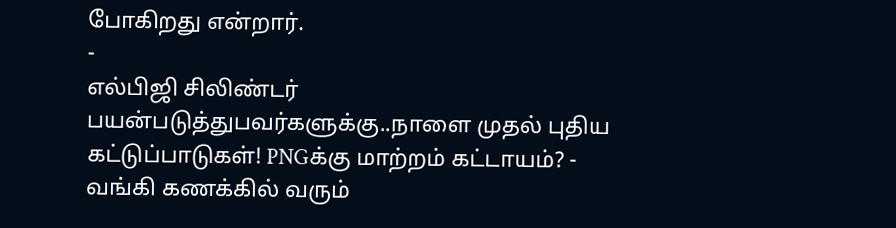போகிறது என்றார்.
-
எல்பிஜி சிலிண்டர் பயன்படுத்துபவர்களுக்கு..நாளை முதல் புதிய கட்டுப்பாடுகள்! PNGக்கு மாற்றம் கட்டாயம்? -
வங்கி கணக்கில் வரும்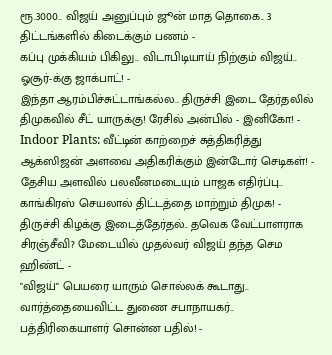ரூ.3000.. விஜய் அனுப்பும் ஜூன் மாத தொகை.. 3 திட்டங்களில் கிடைக்கும் பணம் -
கப்பு முக்கியம் பிகிலு.. விடாபிடியாய் நிற்கும் விஜய்.. ஓசூர்-க்கு ஜாக்பாட்! -
இந்தா ஆரம்பிச்சுட்டாங்கல்ல.. திருச்சி இடை தேர்தலில் திமுகவில் சீட் யாருக்கு! ரேசில் அன்பில் - இனிகோ! -
Indoor Plants: வீட்டின் காற்றைச் சுத்திகரித்து ஆக்ஸிஜன் அளவை அதிகரிக்கும் இன்டோர் செடிகள்! -
தேசிய அளவில் பலவீனமடையும் பாஜக எதிர்ப்பு.. காங்கிரஸ் செயலால் திட்டத்தை மாற்றும் திமுக! -
திருச்சி கிழக்கு இடைத்தேர்தல்.. தவெக வேட்பாளராக சிரஞ்சீவி? மேடையில் முதல்வர் விஜய் தந்த செம ஹிண்ட் -
"விஜய்" பெயரை யாரும் சொல்லக் கூடாது.. வார்த்தையைவிட்ட துணை சபாநாயகர்.. பத்திரிகையாளர் சொன்ன பதில்! -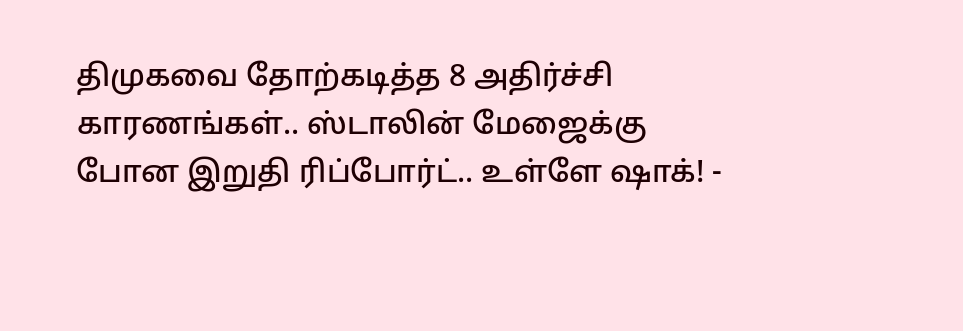திமுகவை தோற்கடித்த 8 அதிர்ச்சி காரணங்கள்.. ஸ்டாலின் மேஜைக்கு போன இறுதி ரிப்போர்ட்.. உள்ளே ஷாக்! -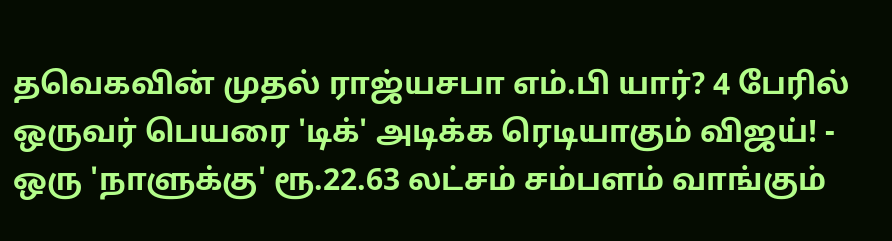தவெகவின் முதல் ராஜ்யசபா எம்.பி யார்? 4 பேரில் ஒருவர் பெயரை 'டிக்' அடிக்க ரெடியாகும் விஜய்! -
ஒரு 'நாளுக்கு' ரூ.22.63 லட்சம் சம்பளம் வாங்கும்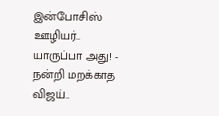இன்போசிஸ் ஊழியர்.. யாருப்பா அது! -
நன்றி மறக்காத விஜய்..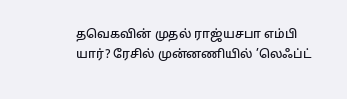தவெகவின் முதல் ராஜ்யசபா எம்பி யார்? ரேசில் முன்னணியில் ’லெஃப்ட்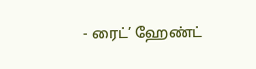- ரைட்’ ஹேண்ட்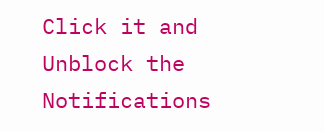Click it and Unblock the Notifications